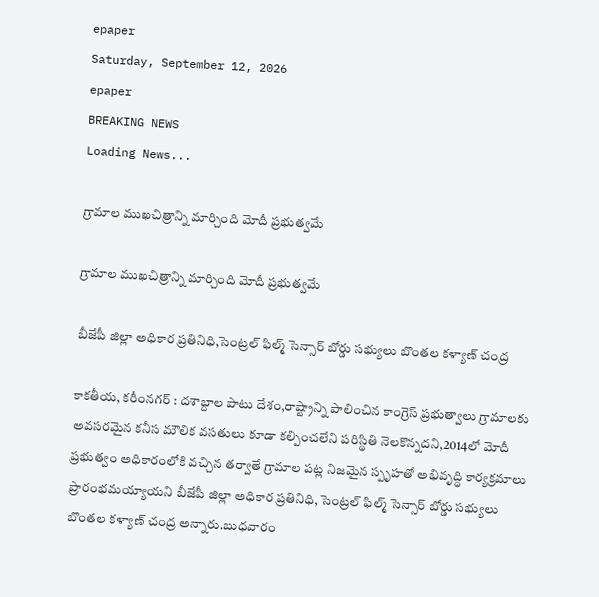epaper
Saturday, September 12, 2026
epaper
BREAKING NEWS
Loading News...

గ్రామాల ముఖచిత్రాన్ని మార్చింది మోదీ ప్రభుత్వమే

గ్రామాల ముఖచిత్రాన్ని మార్చింది మోదీ ప్రభుత్వమే

బీజేపీ జిల్లా అధికార ప్రతినిధి,సెంట్రల్ ఫిల్మ్ సెన్సార్ బోర్డు సభ్యులు బొంతల కళ్యాణ్ చంద్ర

కాకతీయ, కరీంనగర్ : దశాబ్దాల పాటు దేశం,రాష్ట్రాన్ని పాలించిన కాంగ్రెస్ ప్రభుత్వాలు గ్రామాలకు అవసరమైన కనీస మౌలిక వసతులు కూడా కల్పించలేని పరిస్థితి నెలకొన్నదని,2014లో మోదీ ప్రభుత్వం అధికారంలోకి వచ్చిన తర్వాతే గ్రామాల పట్ల నిజమైన స్పృహతో అభివృద్ధి కార్యక్రమాలు ప్రారంభమయ్యాయని బీజేపీ జిల్లా అధికార ప్రతినిధి, సెంట్రల్ ఫిల్మ్ సెన్సార్ బోర్డు సభ్యులు బొంతల కళ్యాణ్ చంద్ర అన్నారు.బుధవారం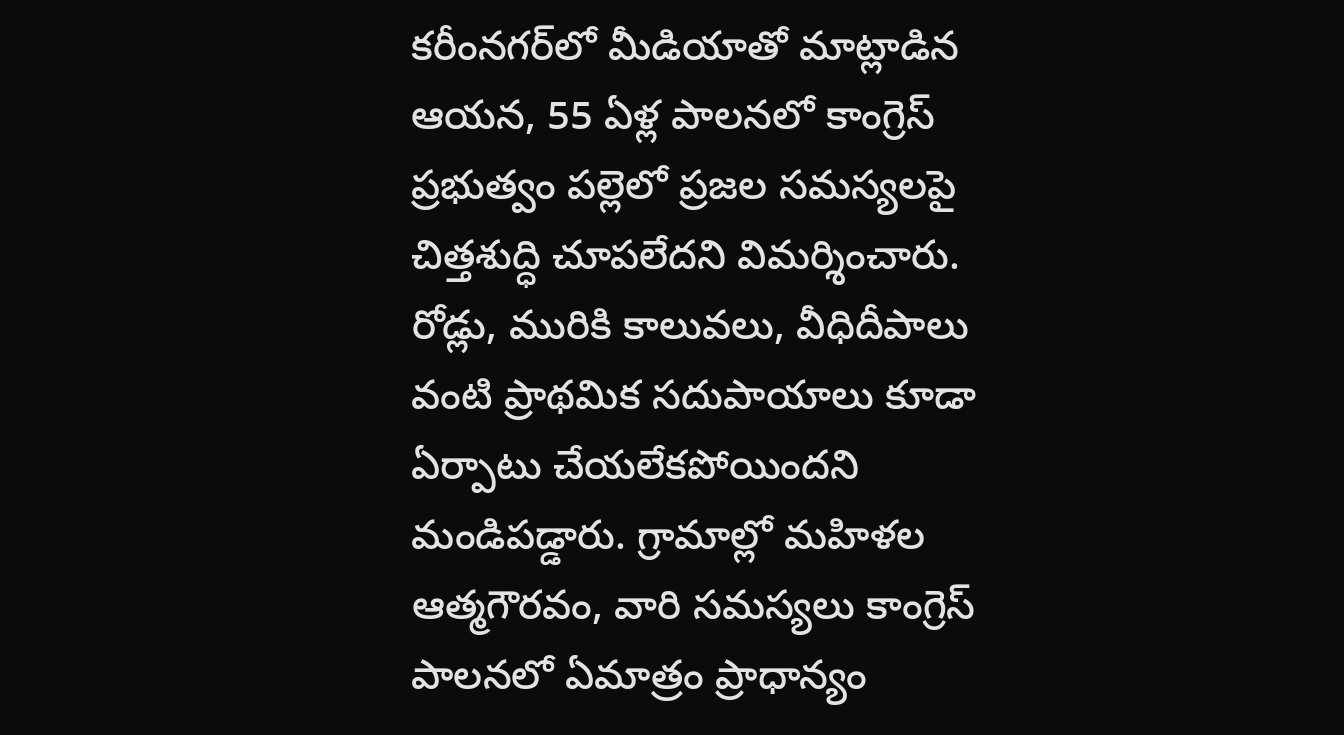కరీంనగర్‌లో మీడియాతో మాట్లాడిన ఆయన, 55 ఏళ్ల పాలనలో కాంగ్రెస్ ప్రభుత్వం పల్లెలో ప్రజల సమస్యలపై చిత్తశుద్ధి చూపలేదని విమర్శించారు. రోడ్లు, మురికి కాలువలు, వీధిదీపాలు వంటి ప్రాథమిక సదుపాయాలు కూడా ఏర్పాటు చేయలేకపోయిందని మండిపడ్డారు. గ్రామాల్లో మహిళల ఆత్మగౌరవం, వారి సమస్యలు కాంగ్రెస్ పాలనలో ఏమాత్రం ప్రాధాన్యం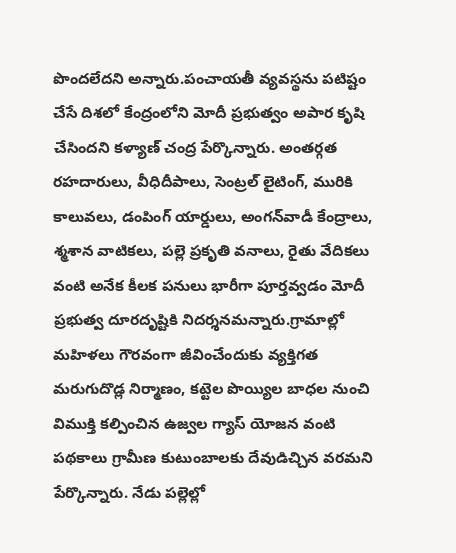పొందలేదని అన్నారు.పంచాయతీ వ్యవస్థను పటిష్టం చేసే దిశలో కేంద్రంలోని మోదీ ప్రభుత్వం అపార కృషి చేసిందని కళ్యాణ్ చంద్ర పేర్కొన్నారు. అంతర్గత రహదారులు, వీధిదీపాలు, సెంట్రల్ లైటింగ్, మురికి కాలువలు, డంపింగ్ యార్డులు, అంగన్‌వాడీ కేంద్రాలు, శ్మశాన వాటికలు, పల్లె ప్రకృతి వనాలు, రైతు వేదికలు వంటి అనేక కీలక పనులు భారీగా పూర్తవ్వడం మోదీ ప్రభుత్వ దూరదృష్టికి నిదర్శనమన్నారు.గ్రామాల్లో మహిళలు గౌరవంగా జీవించేందుకు వ్యక్తిగత మరుగుదొడ్ల నిర్మాణం, కట్టెల పొయ్యిల బాధల నుంచి విముక్తి కల్పించిన ఉజ్వల గ్యాస్ యోజన వంటి పథకాలు గ్రామీణ కుటుంబాలకు దేవుడిచ్చిన వరమని పేర్కొన్నారు. నేడు పల్లెల్లో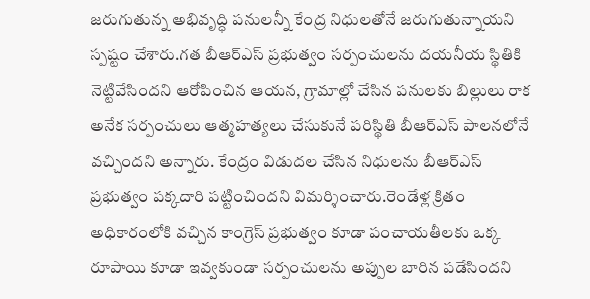జరుగుతున్న అభివృద్ధి పనులన్నీ కేంద్ర నిధులతోనే జరుగుతున్నాయని స్పష్టం చేశారు.గత బీఆర్‌ఎస్ ప్రభుత్వం సర్పంచులను దయనీయ స్థితికి నెట్టివేసిందని ఆరోపించిన ఆయన, గ్రామాల్లో చేసిన పనులకు బిల్లులు రాక అనేక సర్పంచులు ఆత్మహత్యలు చేసుకునే పరిస్థితి బీఆర్‌ఎస్ పాలనలోనే వచ్చిందని అన్నారు. కేంద్రం విడుదల చేసిన నిధులను బీఆర్‌ఎస్ ప్రభుత్వం పక్కదారి పట్టించిందని విమర్శించారు.రెండేళ్ల క్రితం అధికారంలోకి వచ్చిన కాంగ్రెస్ ప్రభుత్వం కూడా పంచాయతీలకు ఒక్క రూపాయి కూడా ఇవ్వకుండా సర్పంచులను అప్పుల బారిన పడేసిందని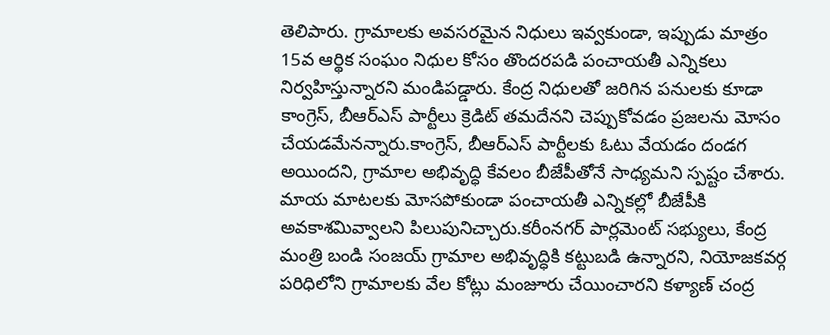తెలిపారు. గ్రామాలకు అవసరమైన నిధులు ఇవ్వకుండా, ఇప్పుడు మాత్రం 15వ ఆర్థిక సంఘం నిధుల కోసం తొందరపడి పంచాయతీ ఎన్నికలు నిర్వహిస్తున్నారని మండిపడ్డారు. కేంద్ర నిధులతో జరిగిన పనులకు కూడా కాంగ్రెస్, బీఆర్‌ఎస్ పార్టీలు క్రెడిట్ తమదేనని చెప్పుకోవడం ప్రజలను మోసం చేయడమేనన్నారు.కాంగ్రెస్, బీఆర్‌ఎస్ పార్టీలకు ఓటు వేయడం దండగ అయిందని, గ్రామాల అభివృద్ధి కేవలం బీజేపీతోనే సాధ్యమని స్పష్టం చేశారు. మాయ మాటలకు మోసపోకుండా పంచాయతీ ఎన్నికల్లో బీజేపీకి అవకాశమివ్వాలని పిలుపునిచ్చారు.కరీంనగర్ పార్లమెంట్ సభ్యులు, కేంద్ర మంత్రి బండి సంజయ్ గ్రామాల అభివృద్ధికి కట్టుబడి ఉన్నారని, నియోజకవర్గ పరిధిలోని గ్రామాలకు వేల కోట్లు మంజూరు చేయించారని కళ్యాణ్ చంద్ర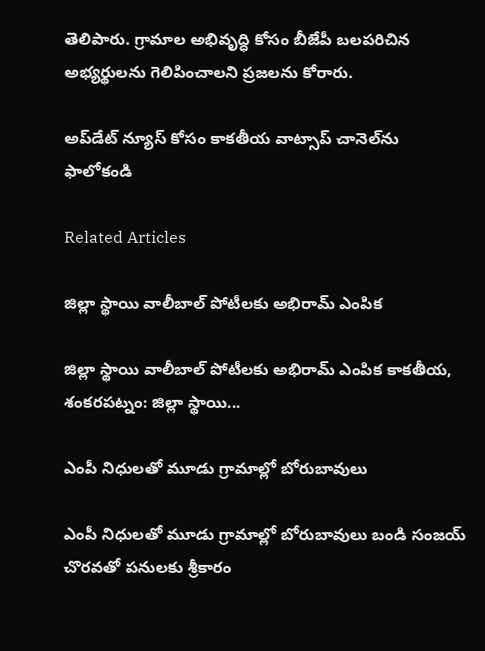తెలిపారు. గ్రామాల అభివృద్ధి కోసం బీజేపీ బలపరిచిన అభ్యర్థులను గెలిపించాలని ప్రజలను కోరారు.

అప్‌డేట్ న్యూస్ కోసం కాక‌తీయ వాట్సాప్ చానెల్‌ను ఫాలోకండి

Related Articles

జిల్లా స్థాయి వాలీబాల్‌ పోటీలకు అభిరామ్‌ ఎంపిక

జిల్లా స్థాయి వాలీబాల్‌ పోటీలకు అభిరామ్‌ ఎంపిక కాకతీయ, శంకరపట్నం: జిల్లా స్థాయి...

ఎంపీ నిధులతో మూడు గ్రామాల్లో బోరుబావులు

ఎంపీ నిధులతో మూడు గ్రామాల్లో బోరుబావులు బండి సంజయ్ చొరవతో పనులకు శ్రీకారం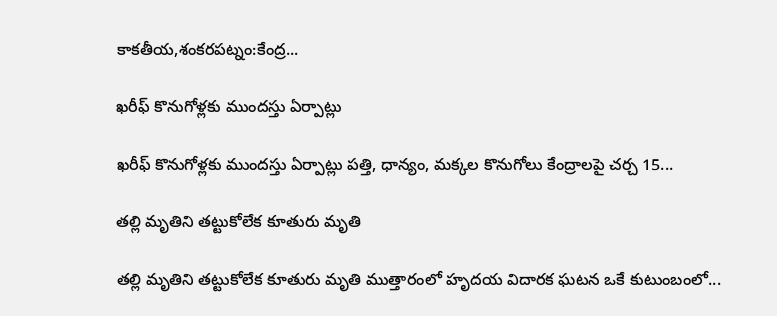కాకతీయ,శంకరపట్నం:కేంద్ర...

ఖరీఫ్‌ కొనుగోళ్లకు ముందస్తు ఏర్పాట్లు

ఖరీఫ్‌ కొనుగోళ్లకు ముందస్తు ఏర్పాట్లు పత్తి, ధాన్యం, మక్కల కొనుగోలు కేంద్రాలపై చర్చ 15...

తల్లి మృతిని తట్టుకోలేక కూతురు మృతి

తల్లి మృతిని తట్టుకోలేక కూతురు మృతి ముత్తారంలో హృదయ విదారక ఘటన ఒకే కుటుంబంలో...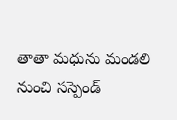తాతా మధును మండలి నుంచి సస్పెండ్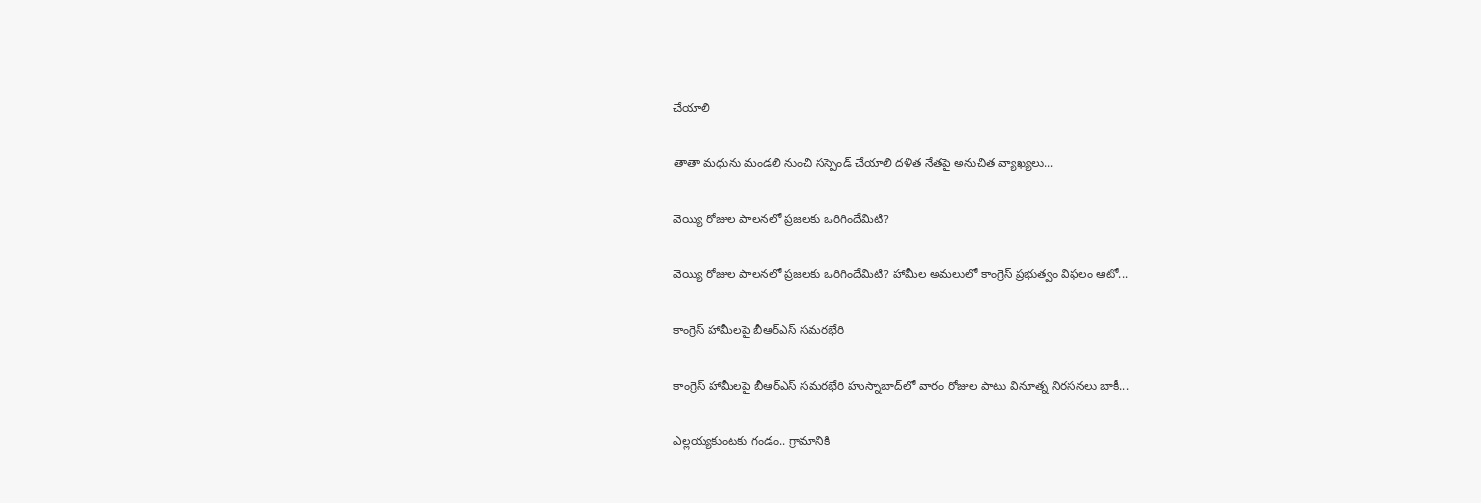చేయాలి

తాతా మధును మండలి నుంచి సస్పెండ్ చేయాలి దళిత నేతపై అనుచిత వ్యాఖ్యలు...

వెయ్యి రోజుల పాలనలో ప్రజలకు ఒరిగిందేమిటి?

వెయ్యి రోజుల పాలనలో ప్రజలకు ఒరిగిందేమిటి? హామీల అమలులో కాంగ్రెస్‌ ప్రభుత్వం విఫలం ఆటో...

కాంగ్రెస్‌ హామీలపై బీఆర్‌ఎస్‌ సమరభేరి

కాంగ్రెస్‌ హామీలపై బీఆర్‌ఎస్‌ సమరభేరి హుస్నాబాద్‌లో వారం రోజుల పాటు వినూత్న నిరసనలు బాకీ...

ఎల్లయ్యకుంటకు గండం.. గ్రామానికి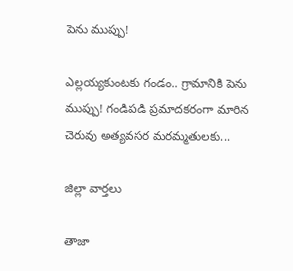పెను ముప్పు!

ఎల్లయ్యకుంటకు గండం.. గ్రామానికి పెను ముప్పు! గండిపడి ప్రమాదకరంగా మారిన చెరువు అత్యవసర మరమ్మతులకు...

జిల్లా వార్త‌లు

తాజా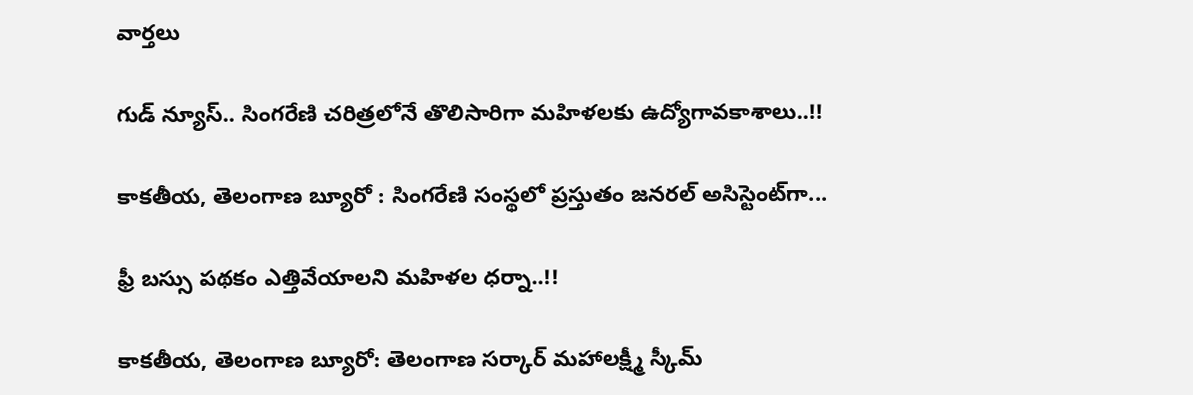వార్త‌లు

గుడ్ న్యూస్.. సింగరేణి చరిత్రలోనే తొలిసారిగా మ‌హిళ‌ల‌కు ఉద్యోగావ‌కాశాలు..!!

కాక‌తీయ‌, తెలంగాణ బ్యూరో : సింగరేణి సంస్థలో ప్రస్తుతం జనరల్ అసిస్టెంట్‌గా...

ఫ్రీ బస్సు పథకం ఎత్తివేయాలని మహిళల ధర్నా..!!

కాకతీయ, తెలంగాణ బ్యూరో: తెలంగాణ సర్కార్ మహాలక్ష్మీ స్కీమ్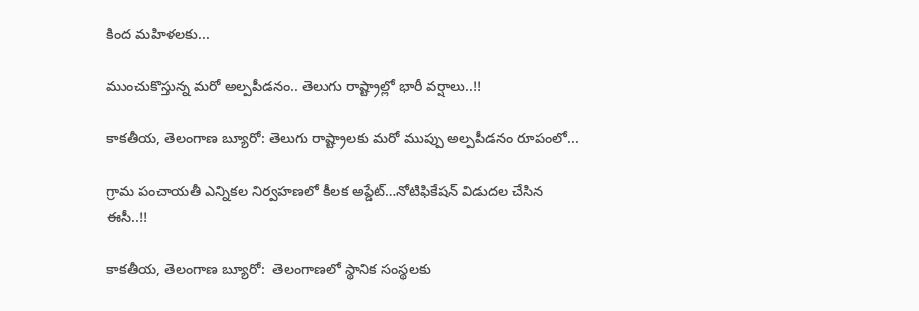కింద మహిళలకు...

ముంచుకొస్తున్న మరో అల్పపీడనం.. తెలుగు రాష్ట్రాల్లో భారీ వర్షాలు..!!

కాకతీయ, తెలంగాణ బ్యూరో: తెలుగు రాష్ట్రాలకు మరో ముప్పు అల్పపీడనం రూపంలో...

గ్రామ పంచాయ‌తీ ఎన్నిక‌ల నిర్వ‌హ‌ణ‌లో కీల‌క అప్డేట్‌…నోటిఫికేషన్ విడుదల చేసిన ఈసీ..!!

కాకతీయ, తెలంగాణ బ్యూరో:  తెలంగాణలో స్థానిక సంస్థలకు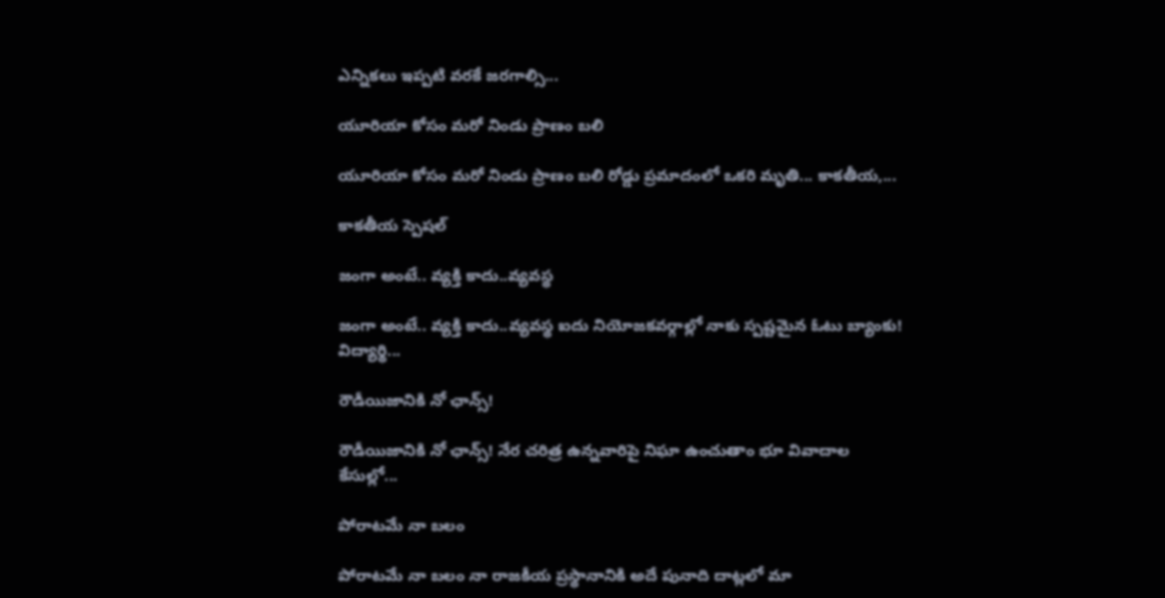ఎన్నికలు ఇప్పటి వరకే జరగాల్సి...

యూరియా కోసం మరో నిండు ప్రాణం బలి

యూరియా కోసం మరో నిండు ప్రాణం బలి రోడ్డు ప్రమాదంలో ఒకరి మృతి... కాకతీయ,...

కాక‌తీయ స్పెష‌ల్‌

జంగా అంటే.. వ్య‌క్తి కాదు..వ్య‌వస్థ‌

జంగా అంటే.. వ్య‌క్తి కాదు..వ్య‌వస్థ‌ ఐదు నియోజ‌క‌వ‌ర్గాల్లో నాకు స్ప‌ష్ట‌మైన ఓటు బ్యాంకు! విద్యార్థి...

రౌడీయిజానికి నో ఛాన్స్‌!

రౌడీయిజానికి నో ఛాన్స్‌! నేర చరిత్ర ఉన్న‌వారిపై నిఘా ఉంచుతాం భూ వివాదాల కేసుల్లో...

పోరాటమే నా బలం

పోరాటమే నా బలం నా రాజకీయ ప్రస్థానానికి అదే పునాది దాట్లలో మా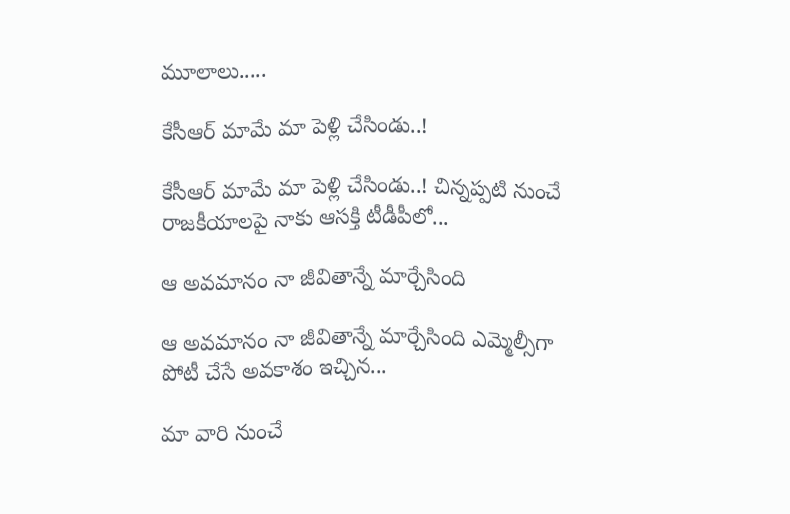మూలాలు.....

కేసీఆర్‌ మామే మా పెళ్లి చేసిండు..!

కేసీఆర్‌ మామే మా పెళ్లి చేసిండు..! చిన్నప్ప‌టి నుంచే రాజకీయాలపై నాకు ఆసక్తి టీడీపీలో...

ఆ అవమానం నా జీవితాన్నే మార్చేసింది

ఆ అవమానం నా జీవితాన్నే మార్చేసింది ఎమ్మెల్సీగా పోటీ చేసే అవ‌కాశం ఇచ్చిన...

మా వారి నుంచే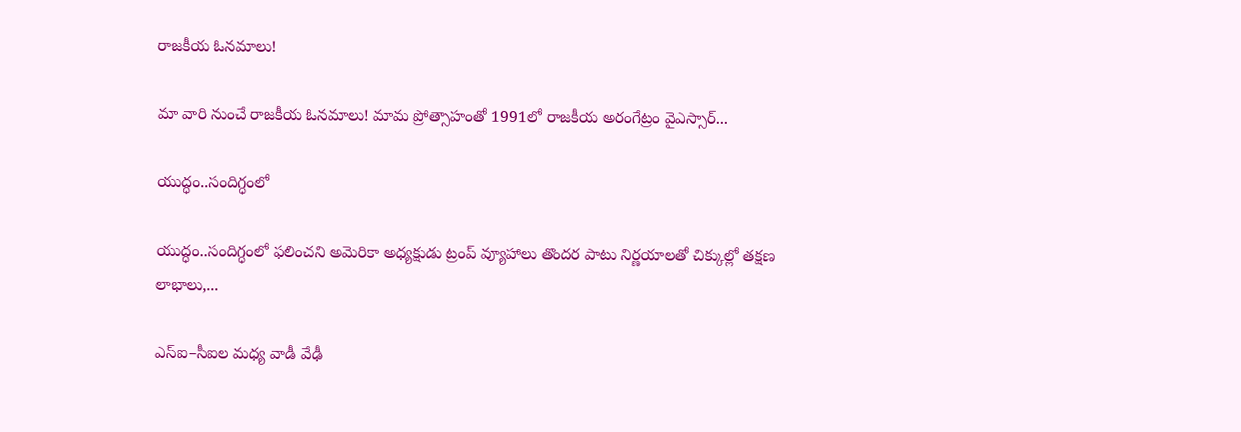రాజకీయ ఓనమాలు!

మా వారి నుంచే రాజకీయ ఓనమాలు! మామ ప్రోత్సాహంతో 1991లో రాజకీయ అరంగేట్రం వైఎస్సార్‌...

యుద్ధం..సందిగ్ధంలో

యుద్ధం..సందిగ్ధంలో ఫ‌లించని అమెరికా అధ్య‌క్షుడు ట్రంప్ వ్యూహాలు తొంద‌ర పాటు నిర్ణ‌యాల‌తో చిక్కుల్లో తక్షణ లాభాలు,...

ఎస్ఐ–సీఐల మ‌ధ్య వాడీ వేఢీ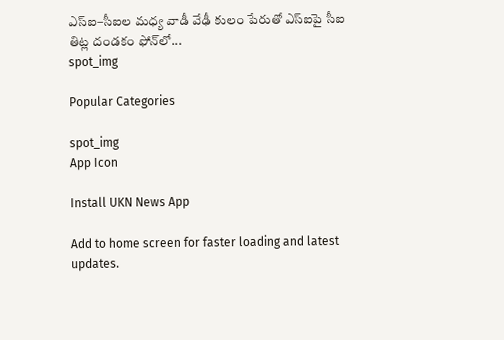ఎస్ఐ–సీఐల మ‌ధ్య వాడీ వేఢీ కులం పేరుతో ఎస్ఐపై సీఐ తిట్ల దండ‌కం ఫోన్‌లో...
spot_img

Popular Categories

spot_img
App Icon

Install UKN News App

Add to home screen for faster loading and latest updates.